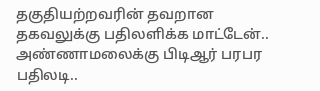தகுதியற்றவரின் தவறான தகவலுக்கு பதிலளிக்க மாட்டேன்.. அண்ணாமலைக்கு பிடிஆர் பரபர பதிலடி..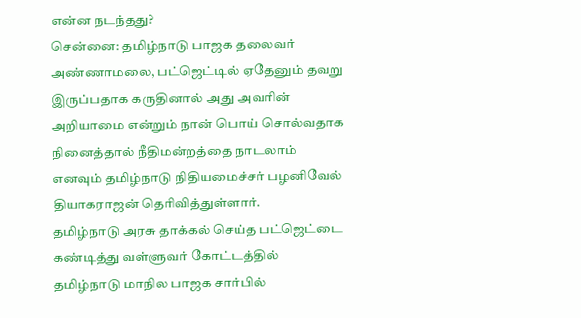என்ன நடந்தது?
சென்னை: தமிழ்நாடு பாஜக தலைவர் அண்ணாமலை, பட்ஜெட்டில் ஏதேனும் தவறு இருப்பதாக கருதினால் அது அவரின் அறியாமை என்றும் நான் பொய் சொல்வதாக நினைத்தால் நீதிமன்றத்தை நாடலாம் எனவும் தமிழ்நாடு நிதியமைச்சர் பழனிவேல் தியாகராஜன் தெரிவித்துள்ளார்.
தமிழ்நாடு அரசு தாக்கல் செய்த பட்ஜெட்டை கண்டித்து வள்ளுவர் கோட்டத்தில் தமிழ்நாடு மாநில பாஜக சார்பில்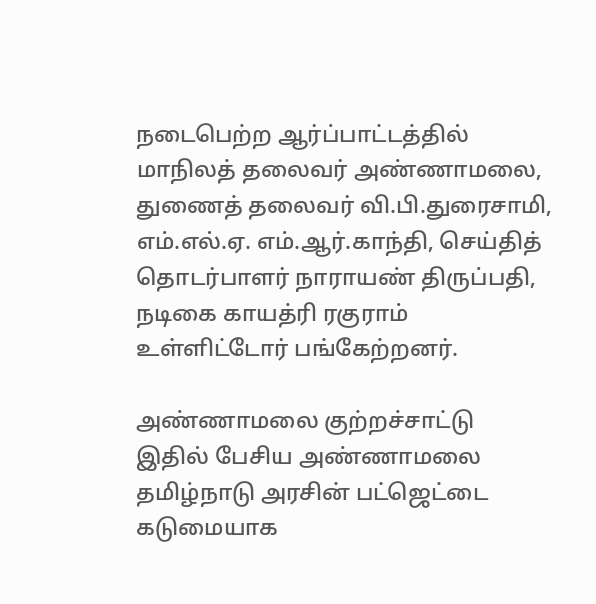நடைபெற்ற ஆர்ப்பாட்டத்தில் மாநிலத் தலைவர் அண்ணாமலை, துணைத் தலைவர் வி.பி.துரைசாமி, எம்.எல்.ஏ. எம்.ஆர்.காந்தி, செய்தித் தொடர்பாளர் நாராயண் திருப்பதி, நடிகை காயத்ரி ரகுராம் உள்ளிட்டோர் பங்கேற்றனர்.

அண்ணாமலை குற்றச்சாட்டு
இதில் பேசிய அண்ணாமலை தமிழ்நாடு அரசின் பட்ஜெட்டை கடுமையாக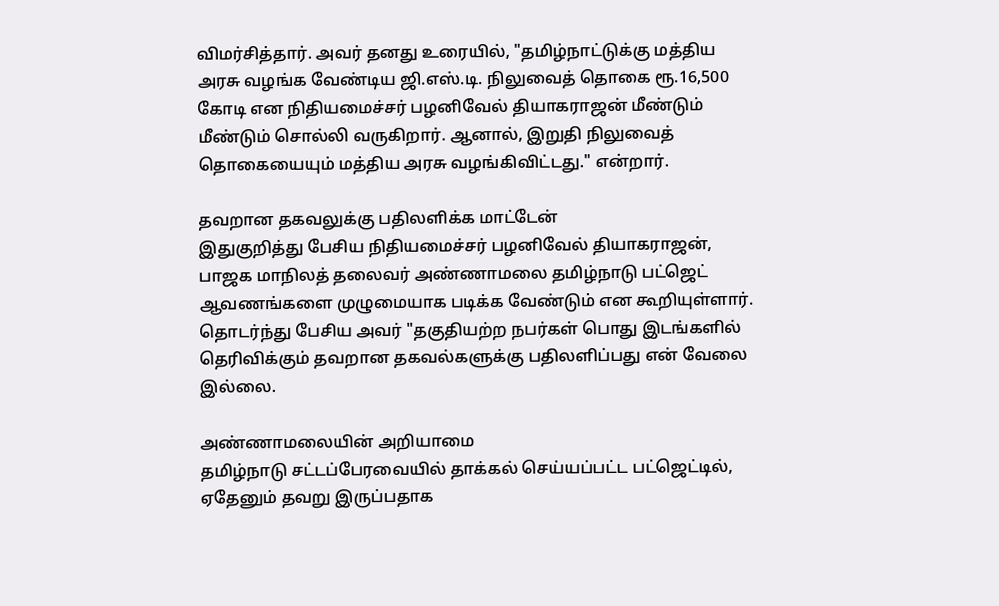விமர்சித்தார். அவர் தனது உரையில், "தமிழ்நாட்டுக்கு மத்திய அரசு வழங்க வேண்டிய ஜி.எஸ்.டி. நிலுவைத் தொகை ரூ.16,500 கோடி என நிதியமைச்சர் பழனிவேல் தியாகராஜன் மீண்டும் மீண்டும் சொல்லி வருகிறார். ஆனால், இறுதி நிலுவைத் தொகையையும் மத்திய அரசு வழங்கிவிட்டது." என்றார்.

தவறான தகவலுக்கு பதிலளிக்க மாட்டேன்
இதுகுறித்து பேசிய நிதியமைச்சர் பழனிவேல் தியாகராஜன், பாஜக மாநிலத் தலைவர் அண்ணாமலை தமிழ்நாடு பட்ஜெட் ஆவணங்களை முழுமையாக படிக்க வேண்டும் என கூறியுள்ளார். தொடர்ந்து பேசிய அவர் "தகுதியற்ற நபர்கள் பொது இடங்களில் தெரிவிக்கும் தவறான தகவல்களுக்கு பதிலளிப்பது என் வேலை இல்லை.

அண்ணாமலையின் அறியாமை
தமிழ்நாடு சட்டப்பேரவையில் தாக்கல் செய்யப்பட்ட பட்ஜெட்டில், ஏதேனும் தவறு இருப்பதாக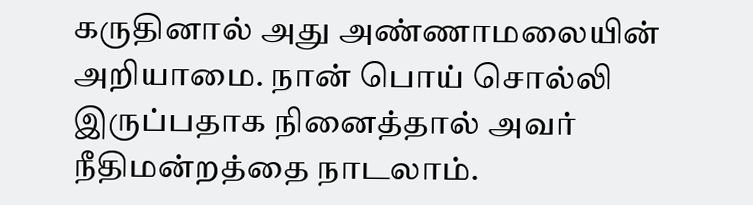கருதினால் அது அண்ணாமலையின் அறியாமை. நான் பொய் சொல்லி இருப்பதாக நினைத்தால் அவர் நீதிமன்றத்தை நாடலாம்.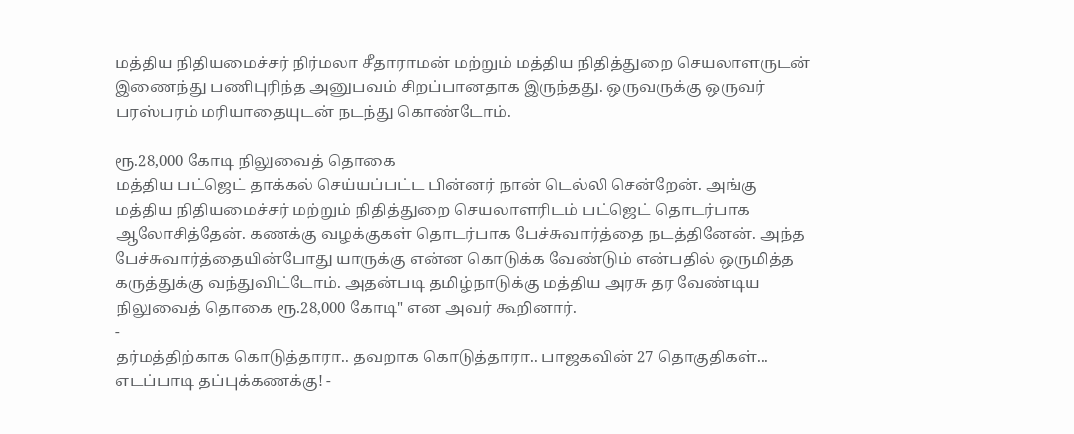மத்திய நிதியமைச்சர் நிர்மலா சீதாராமன் மற்றும் மத்திய நிதித்துறை செயலாளருடன் இணைந்து பணிபுரிந்த அனுபவம் சிறப்பானதாக இருந்தது. ஒருவருக்கு ஒருவர் பரஸ்பரம் மரியாதையுடன் நடந்து கொண்டோம்.

ரூ.28,000 கோடி நிலுவைத் தொகை
மத்திய பட்ஜெட் தாக்கல் செய்யப்பட்ட பின்னர் நான் டெல்லி சென்றேன். அங்கு மத்திய நிதியமைச்சர் மற்றும் நிதித்துறை செயலாளரிடம் பட்ஜெட் தொடர்பாக ஆலோசித்தேன். கணக்கு வழக்குகள் தொடர்பாக பேச்சுவார்த்தை நடத்தினேன். அந்த பேச்சுவார்த்தையின்போது யாருக்கு என்ன கொடுக்க வேண்டும் என்பதில் ஒருமித்த கருத்துக்கு வந்துவிட்டோம். அதன்படி தமிழ்நாடுக்கு மத்திய அரசு தர வேண்டிய நிலுவைத் தொகை ரூ.28,000 கோடி" என அவர் கூறினார்.
-
தர்மத்திற்காக கொடுத்தாரா.. தவறாக கொடுத்தாரா.. பாஜகவின் 27 தொகுதிகள்... எடப்பாடி தப்புக்கணக்கு! -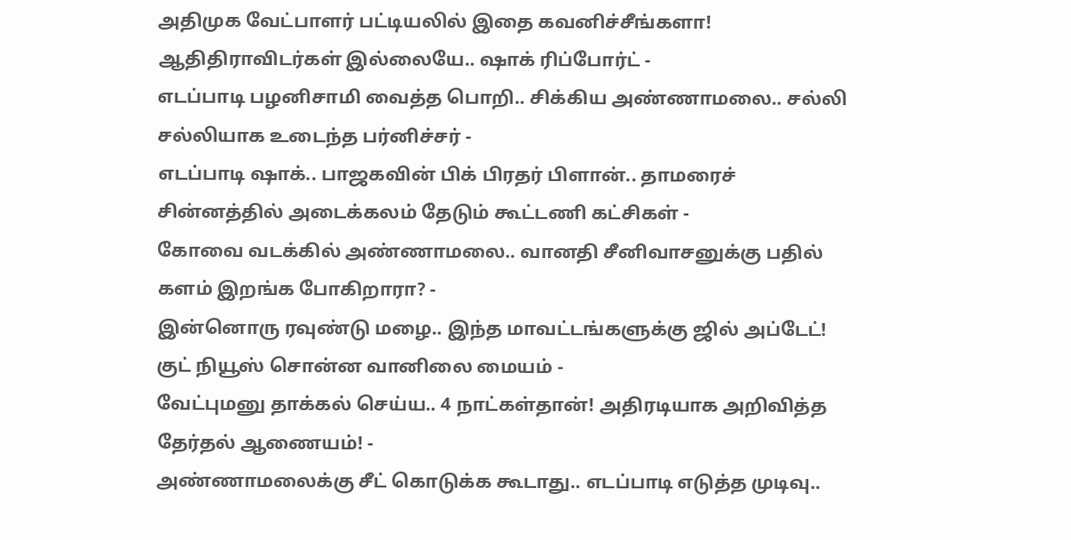அதிமுக வேட்பாளர் பட்டியலில் இதை கவனிச்சீங்களா! ஆதிதிராவிடர்கள் இல்லையே.. ஷாக் ரிப்போர்ட் -
எடப்பாடி பழனிசாமி வைத்த பொறி.. சிக்கிய அண்ணாமலை.. சல்லி சல்லியாக உடைந்த பர்னிச்சர் -
எடப்பாடி ஷாக்.. பாஜகவின் பிக் பிரதர் பிளான்.. தாமரைச் சின்னத்தில் அடைக்கலம் தேடும் கூட்டணி கட்சிகள் -
கோவை வடக்கில் அண்ணாமலை.. வானதி சீனிவாசனுக்கு பதில் களம் இறங்க போகிறாரா? -
இன்னொரு ரவுண்டு மழை.. இந்த மாவட்டங்களுக்கு ஜில் அப்டேட்! குட் நியூஸ் சொன்ன வானிலை மையம் -
வேட்புமனு தாக்கல் செய்ய.. 4 நாட்கள்தான்! அதிரடியாக அறிவித்த தேர்தல் ஆணையம்! -
அண்ணாமலைக்கு சீட் கொடுக்க கூடாது.. எடப்பாடி எடுத்த முடிவு..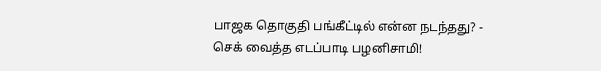பாஜக தொகுதி பங்கீட்டில் என்ன நடந்தது? -
செக் வைத்த எடப்பாடி பழனிசாமி!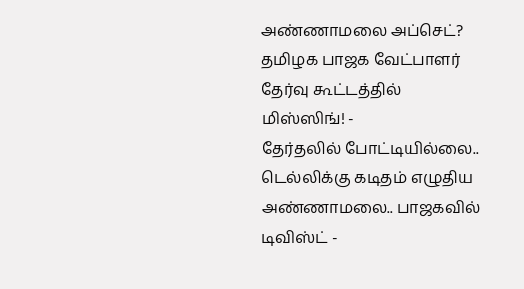அண்ணாமலை அப்செட்? தமிழக பாஜக வேட்பாளர் தேர்வு கூட்டத்தில் மிஸ்ஸிங்! -
தேர்தலில் போட்டியில்லை.. டெல்லிக்கு கடிதம் எழுதிய அண்ணாமலை.. பாஜகவில் டிவிஸ்ட் -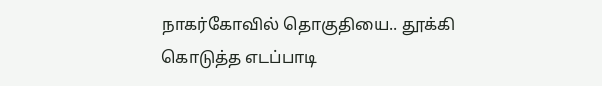நாகர்கோவில் தொகுதியை.. தூக்கி கொடுத்த எடப்பாடி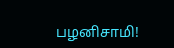பழனிசாமி!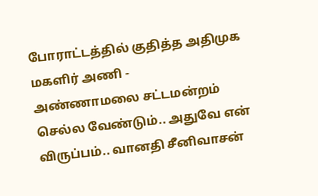போராட்டத்தில் குதித்த அதிமுக மகளிர் அணி -
அண்ணாமலை சட்டமன்றம் செல்ல வேண்டும்.. அதுவே என் விருப்பம்.. வானதி சீனிவாசன்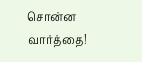சொன்ன வார்த்தை!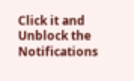Click it and Unblock the Notifications